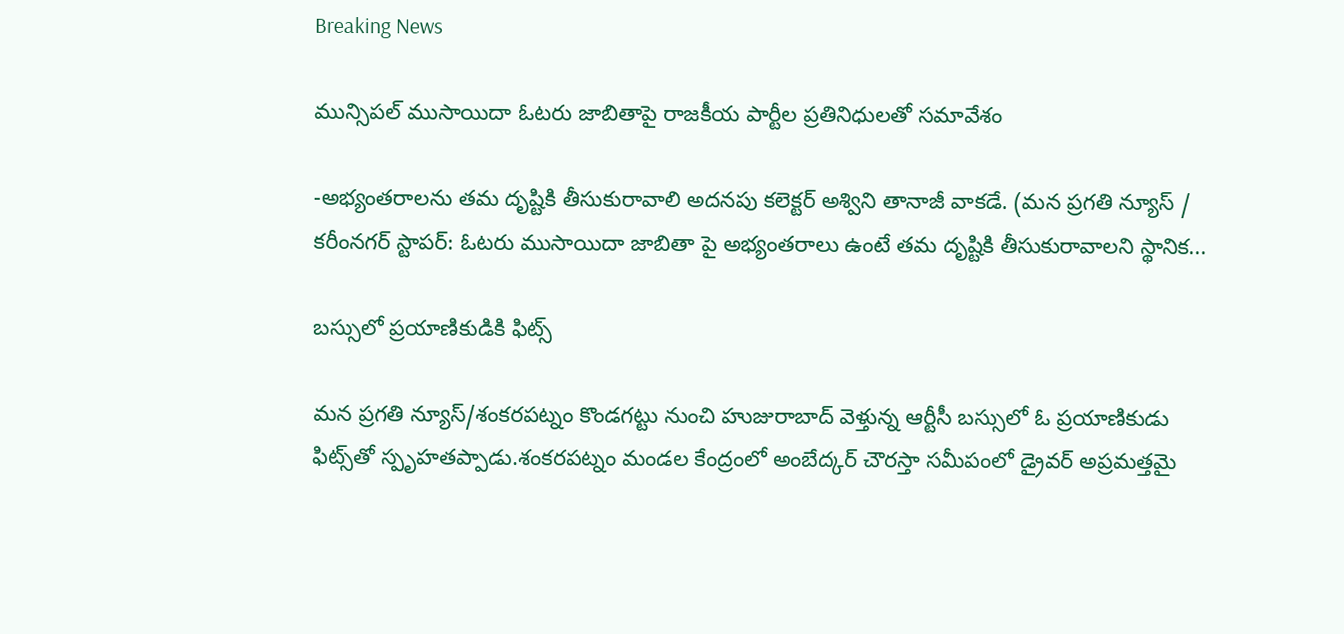Breaking News

మున్సిపల్ ముసాయిదా ఓటరు జాబితాపై రాజకీయ పార్టీల ప్రతినిధులతో సమావేశం

-అభ్యంతరాలను తమ దృష్టికి తీసుకురావాలి అదనపు కలెక్టర్ అశ్విని తానాజీ వాకడే. (మన ప్రగతి న్యూస్ / కరీంనగర్ స్టాపర్: ఓటరు ముసాయిదా జాబితా పై అభ్యంతరాలు ఉంటే తమ దృష్టికి తీసుకురావాలని స్థానిక...

బస్సులో ప్రయాణికుడికి ఫిట్స్

మన ప్రగతి న్యూస్/శంకరపట్నం కొండగట్టు నుంచి హుజురాబాద్ వెళ్తున్న ఆర్టీసీ బస్సులో ఓ ప్రయాణికుడు ఫిట్స్‌తో స్పృహతప్పాడు.శంకరపట్నం మండల కేంద్రంలో అంబేద్కర్ చౌరస్తా సమీపంలో డ్రైవర్ అప్రమత్తమై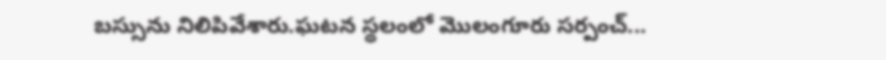బస్సును నిలిపివేశారు.ఘటన స్థలంలో మొలంగూరు సర్పంచ్...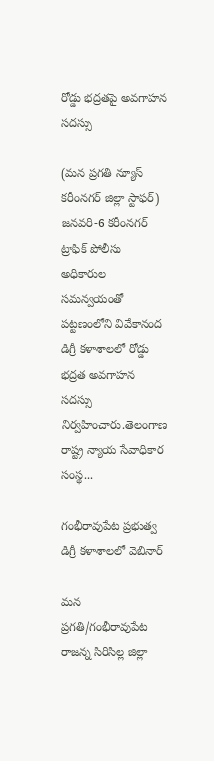రోడ్డు భద్రతపై అవగాహన సదస్సు

(మన ప్రగతి న్యూస్ కరీంనగర్ జిల్లా స్టాఫర్) జనవరి-6 కరీంనగర్ ట్రాఫిక్ పోలీసు అధికారుల సమన్వయంతో పట్టణంలోని వివేకానంద డిగ్రీ కళాశాలలో రోడ్డు భద్రత అవగాహన సదస్సు నిర్వహించారు.తెలంగాణ రాష్ట్ర న్యాయ సేవాధికార సంస్థ...

గంభీరావుపేట ప్రభుత్వ డిగ్రీ కళాశాలలో వెబినార్

మన ప్రగతి/గంభీరావుపేట రాజన్న సిరిసిల్ల జిల్లా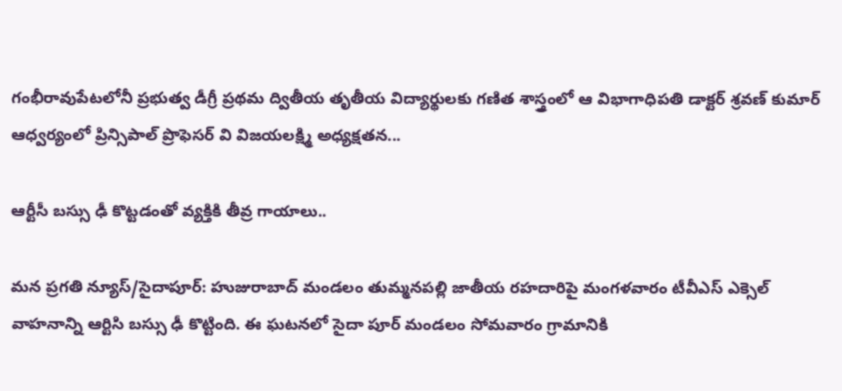గంభీరావుపేటలోనీ ప్రభుత్వ డీగ్రీ ప్రథమ ద్వితీయ తృతీయ విద్యార్థులకు గణిత శాస్త్రంలో ఆ విభాగాధిపతి డాక్టర్ శ్రవణ్ కుమార్ ఆధ్వర్యంలో ప్రిన్సిపాల్ ప్రొఫెసర్ వి విజయలక్ష్మి అధ్యక్షతన...

ఆర్టీసీ బస్సు ఢీ కొట్టడంతో వ్యక్తికి తీవ్ర గాయాలు..

మన ప్రగతి న్యూస్/సైదాపూర్: హుజురాబాద్ మండలం తుమ్మనపల్లి జాతీయ రహదారిపై మంగళవారం టీవీఎస్ ఎక్సెల్ వాహనాన్ని ఆర్టిసి బస్సు ఢీ కొట్టింది. ఈ ఘటనలో సైదా పూర్ మండలం సోమవారం గ్రామానికి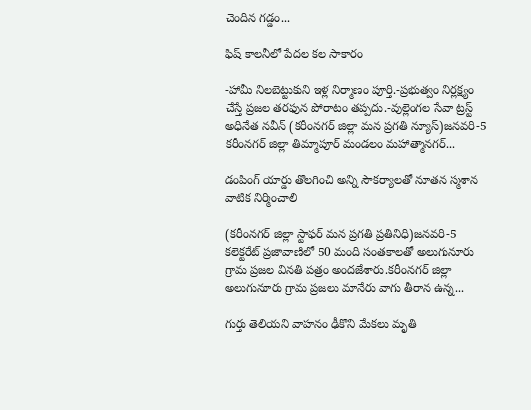చెందిన గడ్డం...

ఫిష్ కాలనీలో పేదల కల సాకారం

-హామీ నిలబెట్టుకుని ఇళ్ల నిర్మాణం పూర్తి.-ప్రభుత్వం నిర్లక్ష్యం చేస్తే ప్రజల తరఫున పోరాటం తప్పదు.-వుల్లెంగల సేవా ట్రస్ట్ అధినేత నవీన్ (కరీంనగర్ జిల్లా మన ప్రగతి న్యూస్)జనవరి-5 కరీంనగర్ జిల్లా తిమ్మాపూర్ మండలం మహాత్మానగర్...

డంపింగ్ యార్డు తొలగించి అన్ని సౌకర్యాలతో నూతన స్మశాన వాటిక నిర్మించాలి

(కరీంనగర్ జిల్లా స్టాఫర్ మన ప్రగతి ప్రతినిధి)జనవరి-5 కలెక్టరేట్ ప్రజావాణిలో 50 మంది సంతకాలతో అలుగునూరు గ్రామ ప్రజల వినతి పత్రం అందజేశారు.కరీంనగర్ జిల్లా అలుగునూరు గ్రామ ప్రజలు మానేరు వాగు తీరాన ఉన్న...

గుర్తు తెలియని వాహనం ఢీకొని మేకలు మృతి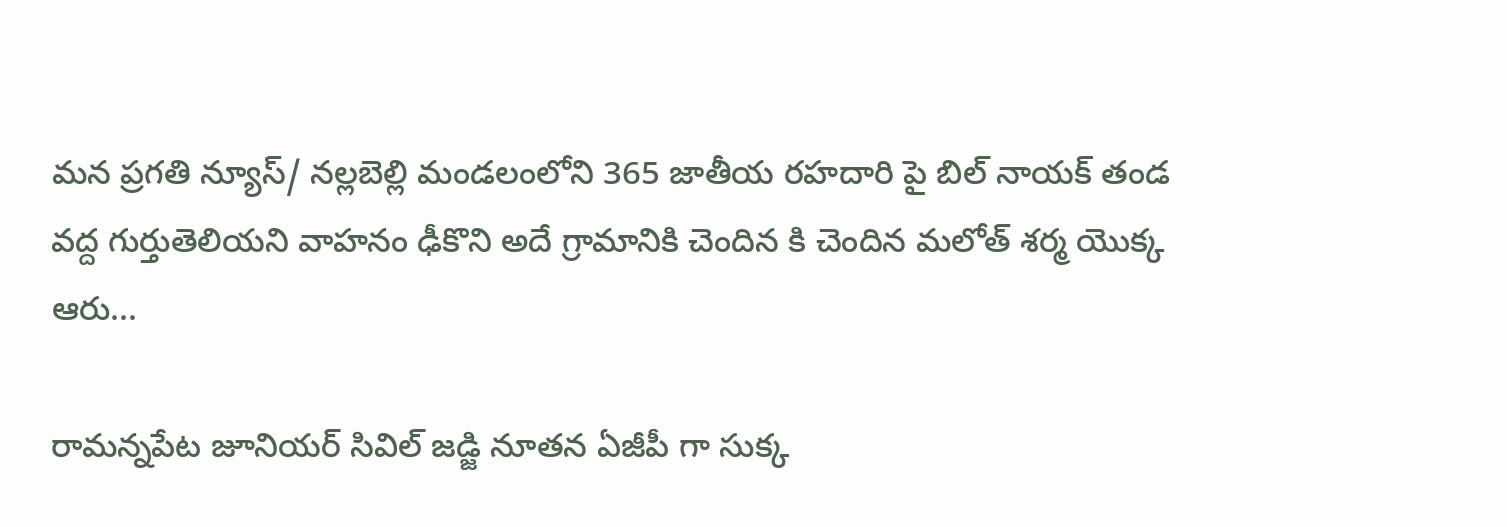మన ప్రగతి న్యూస్/ నల్లబెల్లి మండలంలోని 365 జాతీయ రహదారి పై బిల్ నాయక్ తండ వద్ద గుర్తుతెలియని వాహనం ఢీకొని అదే గ్రామానికి చెందిన కి చెందిన మలోత్ శర్మ యొక్క ఆరు...

రామన్నపేట జూనియర్ సివిల్ జడ్జి నూతన ఏజీపీ గా సుక్క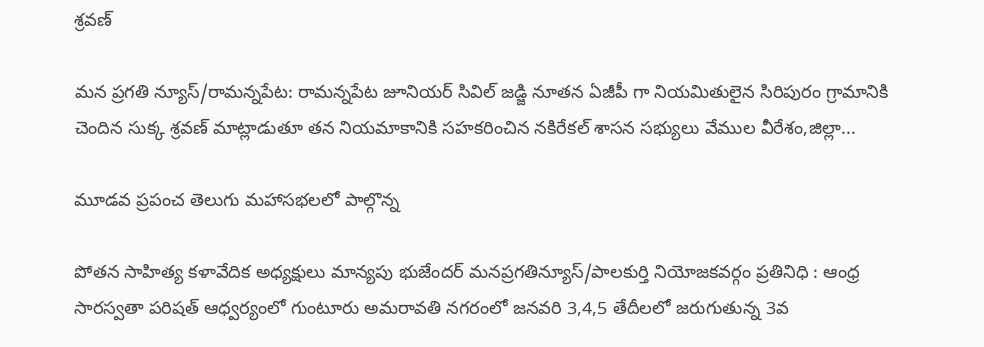శ్రవణ్

మన ప్రగతి న్యూస్/రామన్నపేట: రామన్నపేట జూనియర్ సివిల్ జడ్జి నూతన ఏజీపీ గా నియమితులైన సిరిపురం గ్రామానికి చెందిన సుక్క శ్రవణ్ మాట్లాడుతూ తన నియమాకానికి సహకరించిన నకిరేకల్ శాసన సభ్యులు వేముల వీరేశం,జిల్లా...

మూడవ ప్రపంచ తెలుగు మహాసభలలో పాల్గొన్న

పోతన సాహిత్య కళావేదిక అధ్యక్షులు మాన్యపు భుజేందర్ మనప్రగతిన్యూస్/పాలకుర్తి నియోజకవర్గం ప్రతినిధి : ఆంధ్ర సారస్వతా పరిషత్ ఆధ్వర్యంలో గుంటూరు అమరావతి నగరంలో జనవరి 3,4,5 తేదీలలో జరుగుతున్న 3వ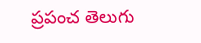ప్రపంచ తెలుగు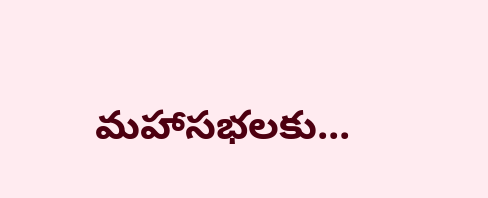మహాసభలకు...